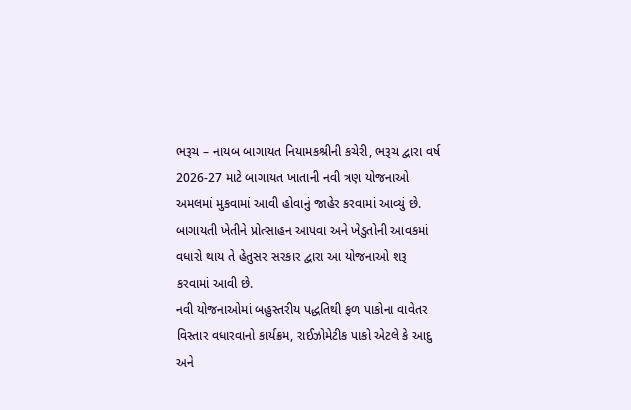ભરૂચ – નાયબ બાગાયત નિયામકશ્રીની કચેરી, ભરૂચ દ્વારા વર્ષ 2026-27 માટે બાગાયત ખાતાની નવી ત્રણ યોજનાઓ અમલમાં મુકવામાં આવી હોવાનું જાહેર કરવામાં આવ્યું છે. બાગાયતી ખેતીને પ્રોત્સાહન આપવા અને ખેડુતોની આવકમાં વધારો થાય તે હેતુસર સરકાર દ્વારા આ યોજનાઓ શરૂ કરવામાં આવી છે.
નવી યોજનાઓમાં બહુસ્તરીય પદ્ધતિથી ફળ પાકોના વાવેતર વિસ્તાર વધારવાનો કાર્યક્રમ, રાઈઝોમેટીક પાકો એટલે કે આદુ અને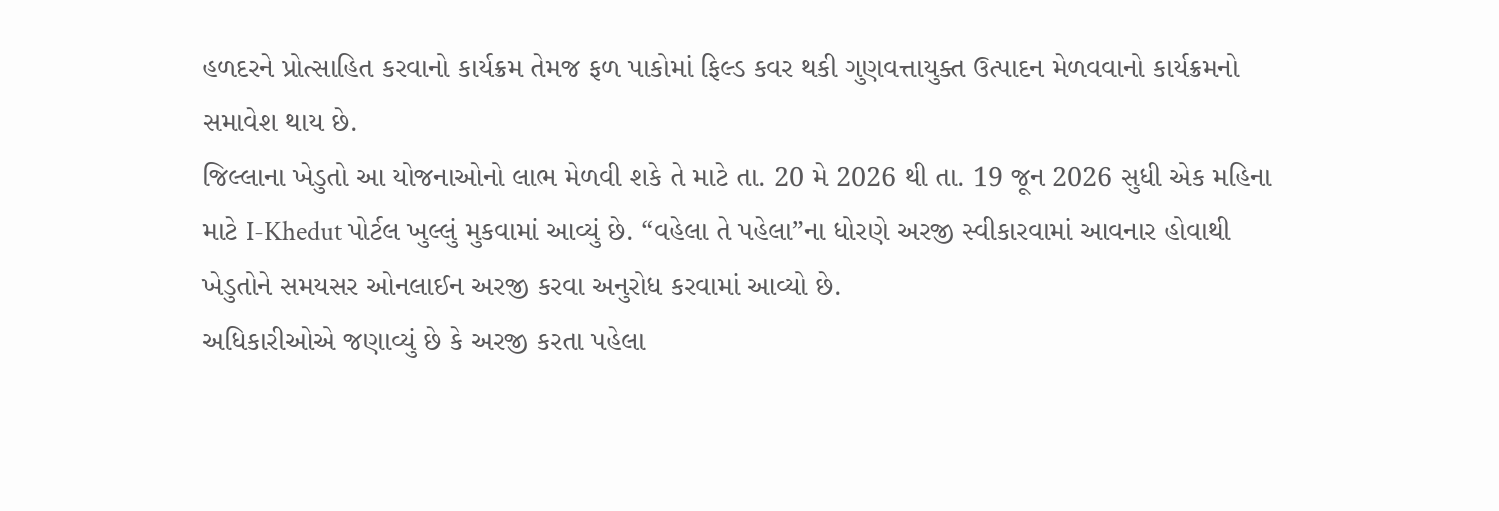હળદરને પ્રોત્સાહિત કરવાનો કાર્યક્રમ તેમજ ફળ પાકોમાં ફિલ્ડ કવર થકી ગુણવત્તાયુક્ત ઉત્પાદન મેળવવાનો કાર્યક્રમનો સમાવેશ થાય છે.
જિલ્લાના ખેડુતો આ યોજનાઓનો લાભ મેળવી શકે તે માટે તા. 20 મે 2026 થી તા. 19 જૂન 2026 સુધી એક મહિના માટે I-Khedut પોર્ટલ ખુલ્લું મુકવામાં આવ્યું છે. “વહેલા તે પહેલા”ના ધોરણે અરજી સ્વીકારવામાં આવનાર હોવાથી ખેડુતોને સમયસર ઓનલાઈન અરજી કરવા અનુરોધ કરવામાં આવ્યો છે.
અધિકારીઓએ જણાવ્યું છે કે અરજી કરતા પહેલા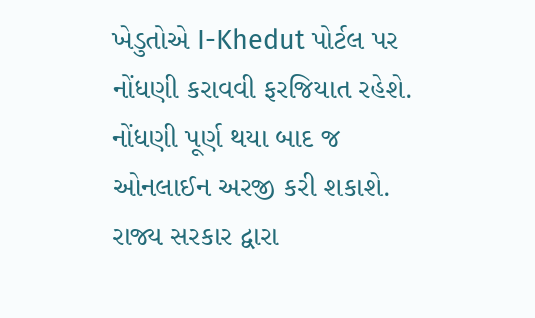ખેડુતોએ I-Khedut પોર્ટલ પર નોંધણી કરાવવી ફરજિયાત રહેશે. નોંધણી પૂર્ણ થયા બાદ જ ઓનલાઈન અરજી કરી શકાશે. રાજ્ય સરકાર દ્વારા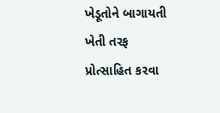ખેડૂતોને બાગાયતી ખેતી તરફ પ્રોત્સાહિત કરવા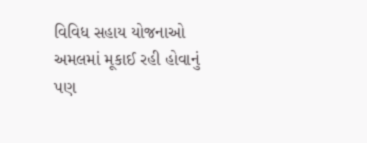વિવિધ સહાય યોજનાઓ અમલમાં મૂકાઈ રહી હોવાનું પણ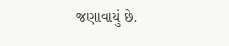જણાવાયું છે.